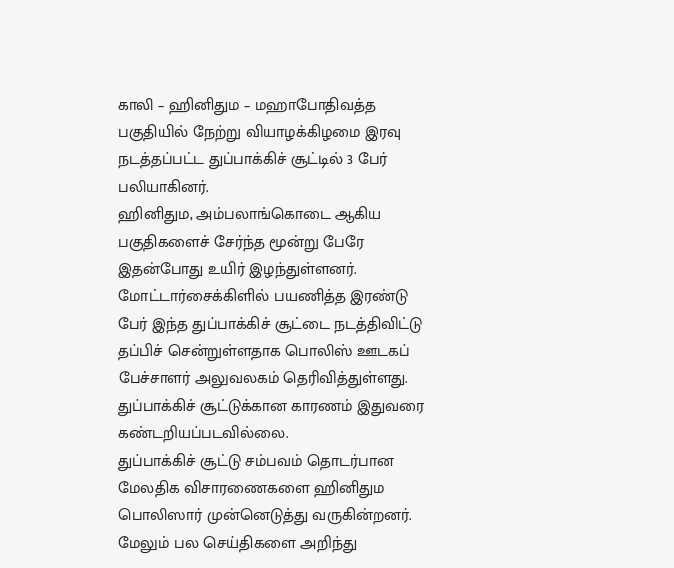காலி – ஹினிதும – மஹாபோதிவத்த பகுதியில் நேற்று வியாழக்கிழமை இரவு நடத்தப்பட்ட துப்பாக்கிச் சூட்டில் 3 பேர் பலியாகினர்.
ஹினிதும, அம்பலாங்கொடை ஆகிய பகுதிகளைச் சேர்ந்த மூன்று பேரே இதன்போது உயிர் இழந்துள்ளனர்.
மோட்டார்சைக்கிளில் பயணித்த இரண்டு பேர் இந்த துப்பாக்கிச் சூட்டை நடத்திவிட்டு தப்பிச் சென்றுள்ளதாக பொலிஸ் ஊடகப் பேச்சாளர் அலுவலகம் தெரிவித்துள்ளது.
துப்பாக்கிச் சூட்டுக்கான காரணம் இதுவரை கண்டறியப்படவில்லை.
துப்பாக்கிச் சூட்டு சம்பவம் தொடர்பான மேலதிக விசாரணைகளை ஹினிதும பொலிஸார் முன்னெடுத்து வருகின்றனர்.
மேலும் பல செய்திகளை அறிந்து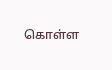கொள்ள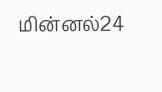மின்னல்24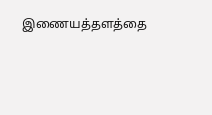இணையத்தளத்தை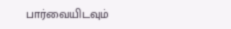பார்வையிடவும்